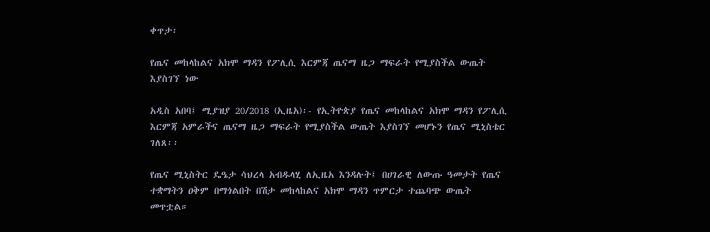ቀጥታ፡

የጤና መከላከልና አክሞ ማዳን የፖሊሲ እርምጃ ጤናማ ዜጋ ማፍራት የሚያስችል ውጤት እያስገኘ ነው

አዲስ አበባ፤ ሚያዝያ 20/2018 (ኢዜአ)፡- የኢትዮጵያ የጤና መከላከልና አክሞ ማዳን የፖሊሲ እርምጃ አምራችና ጤናማ ዜጋ ማፍራት የሚያስችል ውጤት እያስገኘ መሆኑን የጤና ሚኒስቴር ገለጸ፡፡

የጤና ሚኒስትር ዴዔታ ሳህረላ አብዱላሂ ለኢዜአ እንዳሉት፤ በሀገራዊ ለውጡ ዓመታት የጤና ተቋማትን ዐቅም በማጎልበት በሽታ መከላከልና አክሞ ማዳን ጥምርታ ተጨባጭ ውጤት መጥቷል።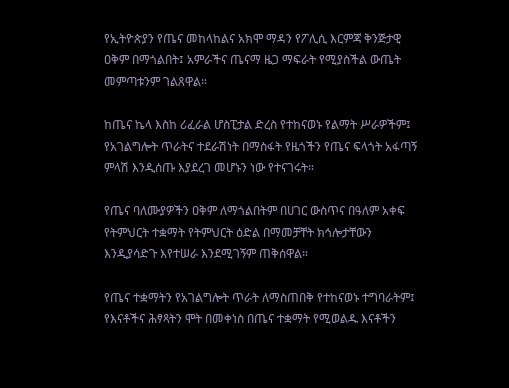የኢትዮጵያን የጤና መከላከልና አክሞ ማዳን የፖሊሲ እርምጃ ቅንጅታዊ ዐቅም በማጎልበት፤ አምራችና ጤናማ ዜጋ ማፍራት የሚያስችል ውጤት መምጣቱንም ገልጸዋል።

ከጤና ኬላ እስከ ሪፈራል ሆስፒታል ድረስ የተከናወኑ የልማት ሥራዎችም፤ የአገልግሎት ጥራትና ተደራሽነት በማስፋት የዜጎችን የጤና ፍላጎት አፋጣኝ ምላሽ እንዲሰጡ እያደረገ መሆኑን ነው የተናገሩት።

የጤና ባለሙያዎችን ዐቅም ለማጎልበትም በሀገር ውስጥና በዓለም አቀፍ የትምህርት ተቋማት የትምህርት ዕድል በማመቻቸት ክኅሎታቸውን እንዲያሳድጉ እየተሠራ እንደሚገኝም ጠቅሰዋል።

የጤና ተቋማትን የአገልግሎት ጥራት ለማስጠበቅ የተከናወኑ ተግባራትም፤ የእናቶችና ሕፃጻትን ሞት በመቀነስ በጤና ተቋማት የሚወልዱ እናቶችን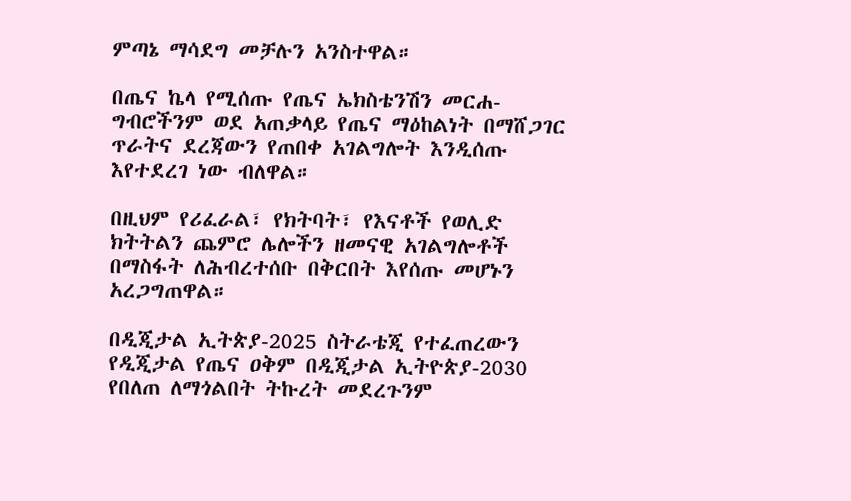ምጣኔ ማሳደግ መቻሉን አንስተዋል።

በጤና ኬላ የሚሰጡ የጤና ኤክስቴንሽን መርሐ-ግብሮችንም ወደ አጠቃላይ የጤና ማዕከልነት በማሸጋገር ጥራትና ደረጃውን የጠበቀ አገልግሎት እንዲሰጡ እየተደረገ ነው ብለዋል።

በዚህም የሪፈራል፣ የክትባት፣ የእናቶች የወሊድ ክትትልን ጨምሮ ሌሎችን ዘመናዊ አገልግሎቶች በማስፋት ለሕብረተሰቡ በቅርበት እየሰጡ መሆኑን አረጋግጠዋል።

በዲጂታል ኢትጵያ-2025 ስትራቴጂ የተፈጠረውን የዲጂታል የጤና ዐቅም በዲጂታል ኢትዮጵያ-2030 የበለጠ ለማጎልበት ትኩረት መደረጉንም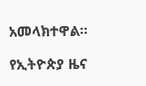አመላክተዋል።

የኢትዮጵያ ዜና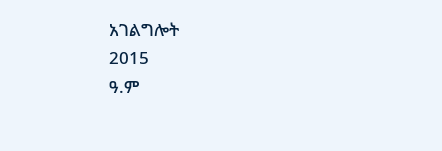አገልግሎት
2015
ዓ.ም